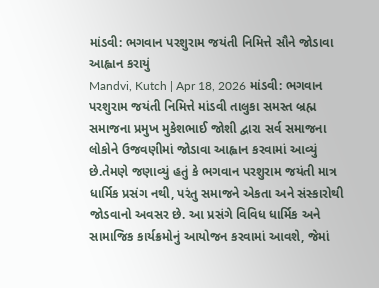માંડવી: ભગવાન પરશુરામ જયંતી નિમિત્તે સૌને જોડાવા આહ્વાન કરાયું
Mandvi, Kutch | Apr 18, 2026 માંડવી: ભગવાન પરશુરામ જયંતી નિમિત્તે માંડવી તાલુકા સમસ્ત બ્રહ્મ સમાજના પ્રમુખ મુકેશભાઈ જોશી દ્વારા સર્વ સમાજના લોકોને ઉજવણીમાં જોડાવા આહ્વાન કરવામાં આવ્યું છે.તેમણે જણાવ્યું હતું કે ભગવાન પરશુરામ જયંતી માત્ર ધાર્મિક પ્રસંગ નથી, પરંતુ સમાજને એકતા અને સંસ્કારોથી જોડવાનો અવસર છે. આ પ્રસંગે વિવિધ ધાર્મિક અને સામાજિક કાર્યક્રમોનું આયોજન કરવામાં આવશે, જેમાં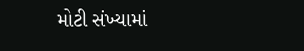મોટી સંખ્યામાં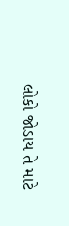લોકો જોડાય તે માટે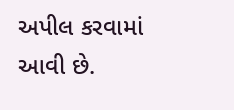અપીલ કરવામાં આવી છે.